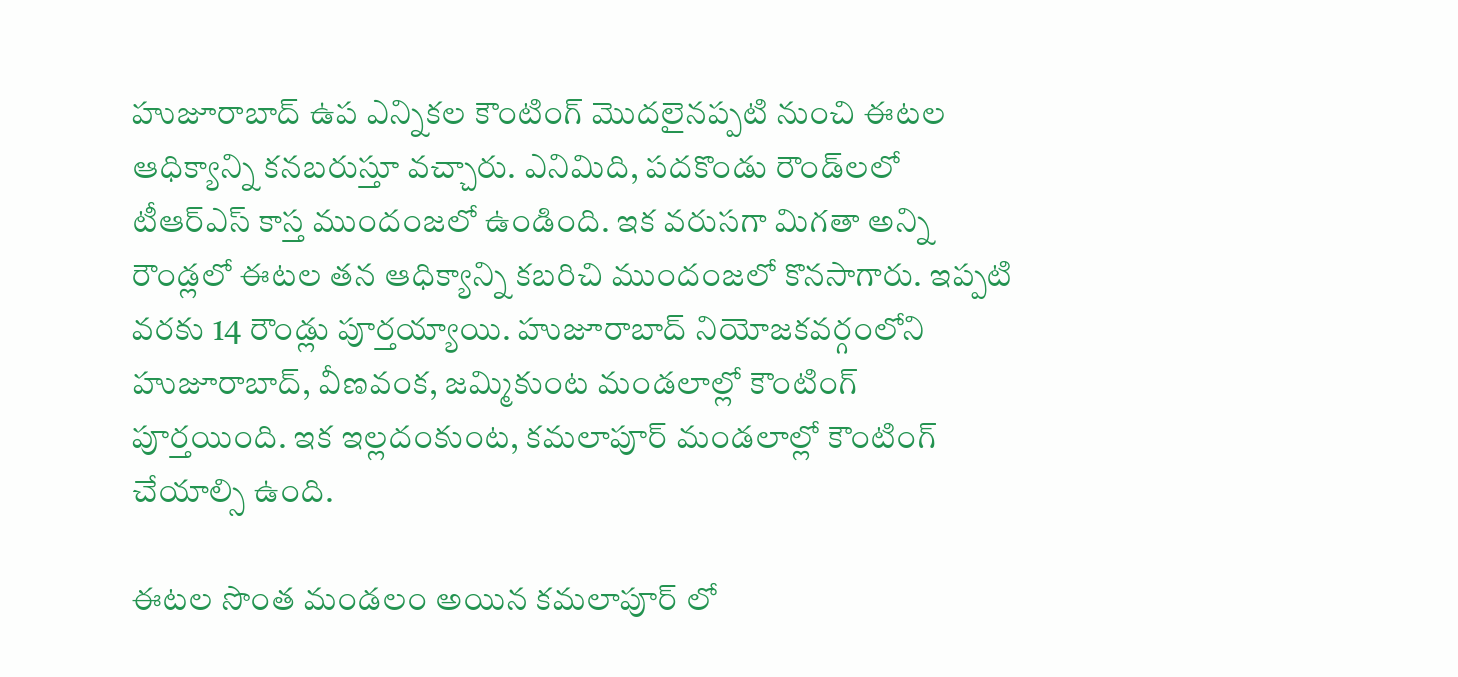హుజూరాబాద్ ఉప ఎన్నిక‌ల కౌంటింగ్ మొద‌లైన‌ప్ప‌టి నుంచి ఈట‌ల ఆధిక్యాన్ని క‌న‌బ‌రుస్తూ వ‌చ్చారు. ఎనిమిది, ప‌ద‌కొండు రౌండ్‌ల‌లో టీఆర్ఎస్ కాస్త ముందంజ‌లో ఉండింది. ఇక వ‌రుస‌గా మిగ‌తా అన్ని రౌండ్ల‌లో ఈట‌ల త‌న ఆధిక్యాన్ని క‌బ‌రిచి ముందంజ‌లో కొన‌సాగారు. ఇప్ప‌టి వ‌ర‌కు 14 రౌండ్లు పూర్త‌య్యాయి. హుజూరాబాద్ నియోజ‌క‌వ‌ర్గంలోని హుజూరాబాద్‌, వీణ‌వంక‌, జ‌మ్మికుంట మండ‌లాల్లో కౌంటింగ్ పూర్త‌యింది. ఇక ఇల్ల‌దంకుంట‌, క‌మ‌లాపూర్ మండ‌లాల్లో కౌంటింగ్ చేయాల్సి ఉంది.

ఈట‌ల సొంత మండ‌లం అయిన క‌మ‌లాపూర్ లో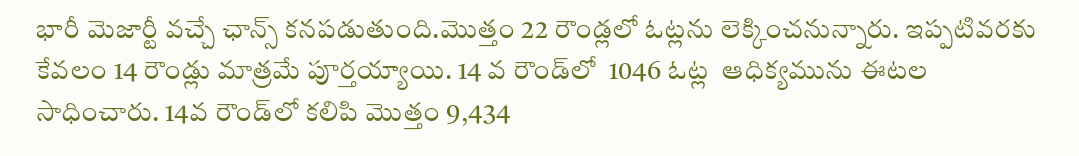భారీ మెజార్టీ వ‌చ్చే ఛాన్స్ క‌న‌ప‌డుతుంది.మొత్తం 22 రౌండ్ల‌లో ఓట్ల‌ను లెక్కించ‌నున్నారు. ఇప్ప‌టివ‌ర‌కు కేవ‌లం 14 రౌండ్లు మాత్ర‌మే పూర్త‌య్యాయి. 14 వ రౌండ్‌లో  1046 ఓట్ల  ఆధిక్యమును ఈట‌ల‌ సాధించారు. 14వ రౌండ్‌లో క‌లిపి మొత్తం 9,434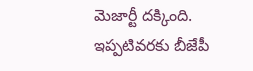మెజార్టీ ద‌క్కింది. ఇప్ప‌టివ‌ర‌కు బీజేపీ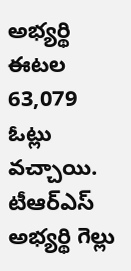అభ్య‌ర్థి ఈట‌ల 63,079  ఓట్లు వ‌చ్చాయి.  టీఆర్ఎస్ అభ్య‌ర్థి గెల్లు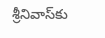శ్రీ‌నివాస్‌కు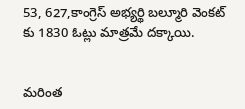53, 627,కాంగ్రెస్ అభ్య‌ర్థి బ‌ల్మూరి వెంక‌ట్ కు 1830 ఓట్లు మాత్ర‌మే ద‌క్కాయి.


మరింత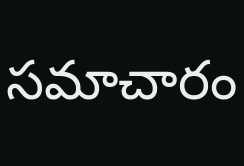సమాచారం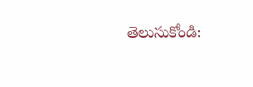తెలుసుకోండి: